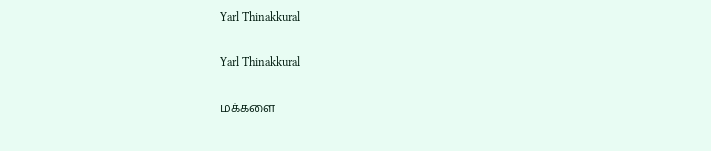Yarl Thinakkural

Yarl Thinakkural

மக்களை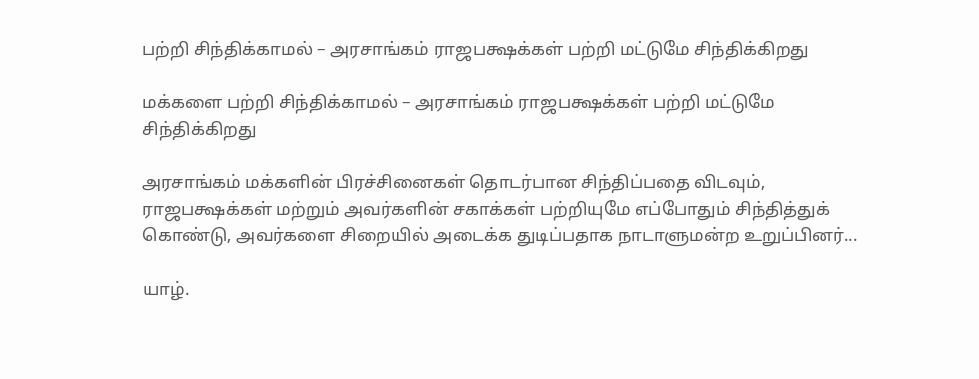பற்றி சிந்திக்காமல் – அரசாங்கம் ராஜபக்ஷக்கள் பற்றி மட்டுமே சிந்திக்கிறது

மக்களை பற்றி சிந்திக்காமல் – அரசாங்கம் ராஜபக்ஷக்கள் பற்றி மட்டுமே சிந்திக்கிறது

அரசாங்கம் மக்களின் பிரச்சினைகள் தொடர்பான சிந்திப்பதை விடவும், ராஜபக்ஷக்கள் மற்றும் அவர்களின் சகாக்கள் பற்றியுமே எப்போதும் சிந்தித்துக் கொண்டு, அவர்களை சிறையில் அடைக்க துடிப்பதாக நாடாளுமன்ற உறுப்பினர்...

யாழ்.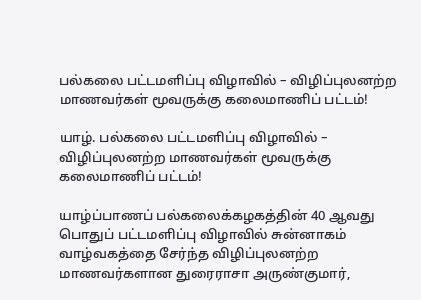பல்கலை பட்டமளிப்பு விழாவில் – விழிப்புலனற்ற மாணவர்கள் மூவருக்கு கலைமாணிப் பட்டம்!

யாழ். பல்கலை பட்டமளிப்பு விழாவில் – விழிப்புலனற்ற மாணவர்கள் மூவருக்கு கலைமாணிப் பட்டம்!

யாழ்ப்பாணப் பல்கலைக்கழகத்தின் 40 ஆவது பொதுப் பட்டமளிப்பு விழாவில் சுன்னாகம் வாழ்வகத்தை சேர்ந்த விழிப்புலனற்ற மாணவர்களான துரைராசா அருண்குமார்,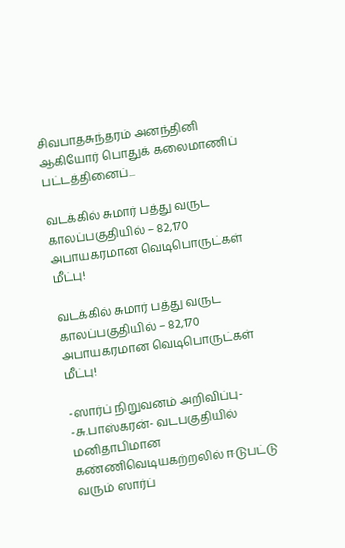சிவபாதசுந்தரம் அனந்தினி ஆகியோர் பொதுக் கலைமாணிப் பட்டத்தினைப்...

வடக்கில் சுமார் பத்து வருட காலப்பகுதியில் – 82,170 அபாயகரமான வெடிபொருட்கள் மீட்பு!

வடக்கில் சுமார் பத்து வருட காலப்பகுதியில் – 82,170 அபாயகரமான வெடிபொருட்கள் மீட்பு!

-ஸார்ப் நிறுவனம் அறிவிப்பு- -சு.பாஸ்கரன்- வடபகுதியில் மனிதாபிமான கண்ணிவெடியகற்றலில் ஈடுபட்டு வரும் ஸார்ப்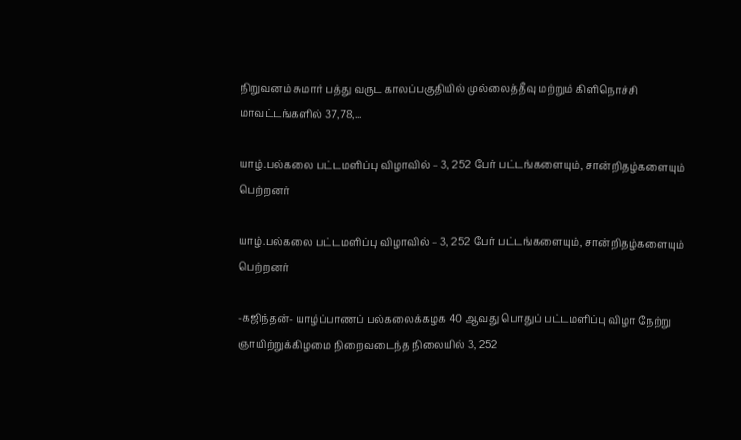நிறுவனம் சுமார் பத்து வருட காலப்பகுதியில் முல்லைத்தீவு மற்றும் கிளிநொச்சி மாவட்டங்களில் 37,78,...

யாழ்.பல்கலை பட்டமளிப்பு விழாவில் – 3, 252 பேர் பட்டங்களையும், சான்றிதழ்களையும் பெற்றனர்

யாழ்.பல்கலை பட்டமளிப்பு விழாவில் – 3, 252 பேர் பட்டங்களையும், சான்றிதழ்களையும் பெற்றனர்

-கஜிந்தன்- யாழ்ப்பாணப் பல்கலைக்கழக 40 ஆவது பொதுப் பட்டமளிப்பு விழா நேற்று ஞாயிற்றுக்கிழமை நிறைவடைந்த நிலையில் 3, 252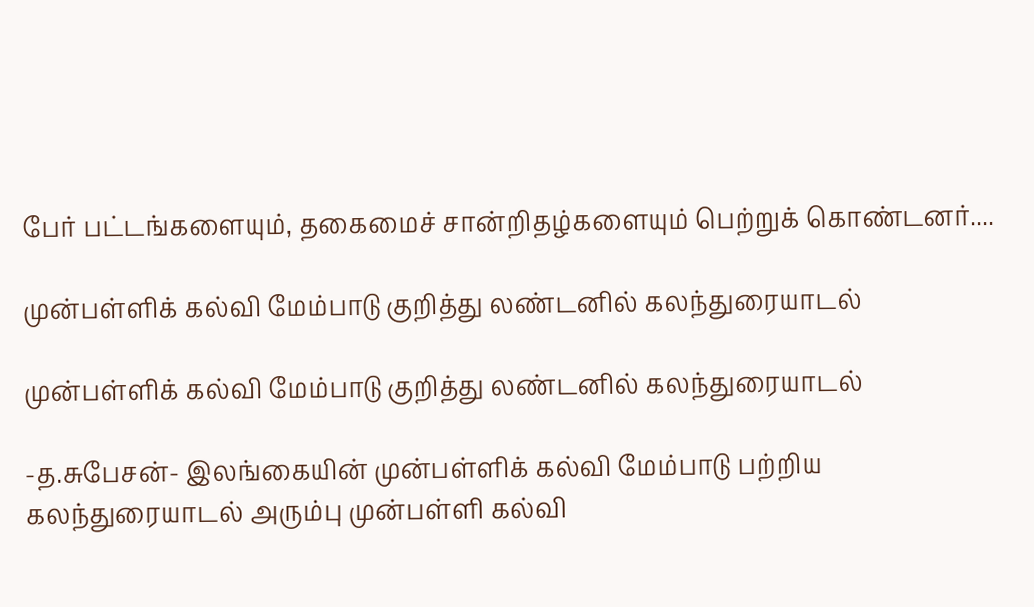பேர் பட்டங்களையும், தகைமைச் சான்றிதழ்களையும் பெற்றுக் கொண்டனர்....

முன்பள்ளிக் கல்வி மேம்பாடு குறித்து லண்டனில் கலந்துரையாடல்

முன்பள்ளிக் கல்வி மேம்பாடு குறித்து லண்டனில் கலந்துரையாடல்

-த.சுபேசன்- இலங்கையின் முன்பள்ளிக் கல்வி மேம்பாடு பற்றிய கலந்துரையாடல் அரும்பு முன்பள்ளி கல்வி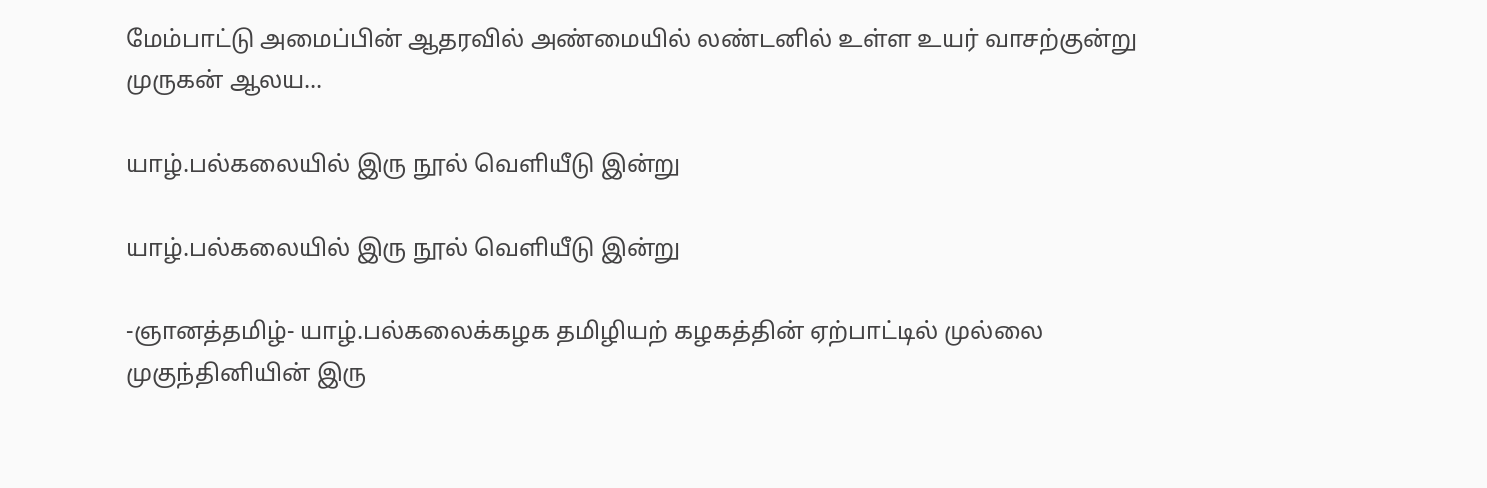மேம்பாட்டு அமைப்பின் ஆதரவில் அண்மையில் லண்டனில் உள்ள உயர் வாசற்குன்று முருகன் ஆலய...

யாழ்.பல்கலையில் இரு நூல் வெளியீடு இன்று

யாழ்.பல்கலையில் இரு நூல் வெளியீடு இன்று

-ஞானத்தமிழ்- யாழ்.பல்கலைக்கழக தமிழியற் கழகத்தின் ஏற்பாட்டில் முல்லை முகுந்தினியின் இரு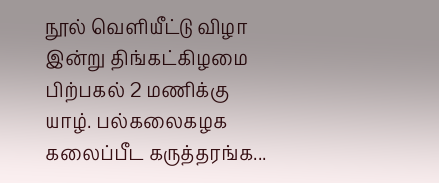நூல் வெளியீட்டு விழா இன்று திங்கட்கிழமை பிற்பகல் 2 மணிக்கு யாழ். பல்கலைகழக கலைப்பீட கருத்தரங்க...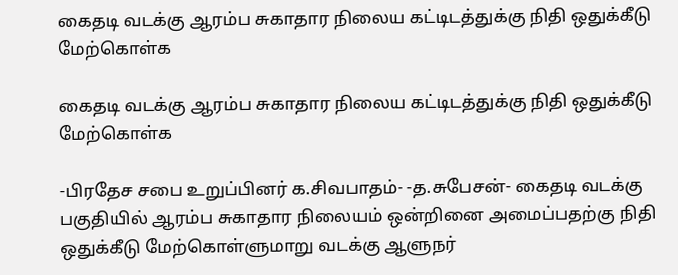கைதடி வடக்கு ஆரம்ப சுகாதார நிலைய கட்டிடத்துக்கு நிதி ஒதுக்கீடு மேற்கொள்க

கைதடி வடக்கு ஆரம்ப சுகாதார நிலைய கட்டிடத்துக்கு நிதி ஒதுக்கீடு மேற்கொள்க

-பிரதேச சபை உறுப்பினர் க.சிவபாதம்- -த.சுபேசன்- கைதடி வடக்கு பகுதியில் ஆரம்ப சுகாதார நிலையம் ஒன்றினை அமைப்பதற்கு நிதி ஒதுக்கீடு மேற்கொள்ளுமாறு வடக்கு ஆளுநர்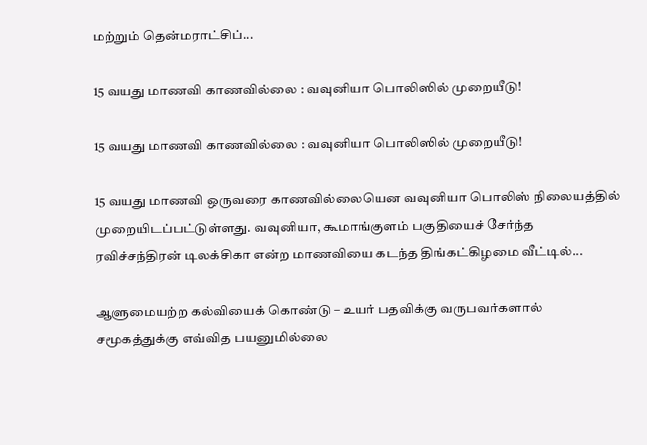மற்றும் தென்மராட்சிப்...

15 வயது மாணவி காணவில்லை : வவுனியா பொலிஸில் முறையீடு!

15 வயது மாணவி காணவில்லை : வவுனியா பொலிஸில் முறையீடு!

15 வயது மாணவி ஒருவரை காணவில்லையென வவுனியா பொலிஸ் நிலையத்தில் முறையிடப்பட்டுள்ளது. வவுனியா, கூமாங்குளம் பகுதியைச் சேர்ந்த ரவிச்சந்திரன் டிலக்சிகா என்ற மாணவியை கடந்த திங்கட்கிழமை வீட்டில்...

ஆளுமையற்ற கல்வியைக் கொண்டு – உயர் பதவிக்கு வருபவர்களால் சமூகத்துக்கு எவ்வித பயனுமில்லை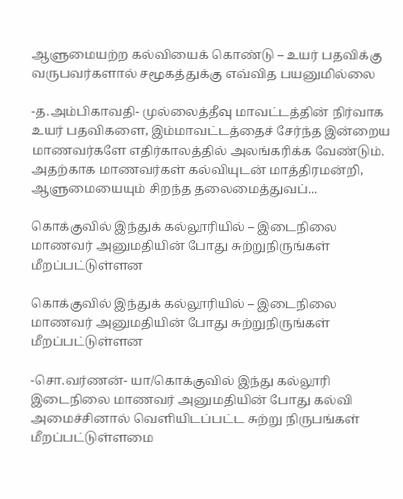ஆளுமையற்ற கல்வியைக் கொண்டு – உயர் பதவிக்கு வருபவர்களால் சமூகத்துக்கு எவ்வித பயனுமில்லை

-த.அம்பிகாவதி- முல்லைத்தீவு மாவட்டத்தின் நிர்வாக உயர் பதவிகளை, இம்மாவட்டத்தைச் சேர்ந்த இன்றைய மாணவர்களே எதிர்காலத்தில் அலங்கரிக்க வேண்டும். அதற்காக மாணவர்கள் கல்வியுடன் மாத்திரமன்றி, ஆளுமையையும் சிறந்த தலைமைத்துவப்...

கொக்குவில் இந்துக் கல்லூரியில் – இடைநிலை மாணவர் அனுமதியின் போது சுற்றுநிருங்கள் மீறப்பட்டுள்ளன

கொக்குவில் இந்துக் கல்லூரியில் – இடைநிலை மாணவர் அனுமதியின் போது சுற்றுநிருங்கள் மீறப்பட்டுள்ளன

-சொ.வர்ணன்- யா/கொக்குவில் இந்து கல்லூரி இடைநிலை மாணவர் அனுமதியின் போது கல்வி அமைச்சினால் வெளியிடப்பட்ட சுற்று நிருபங்கள் மீறப்பட்டுள்ளமை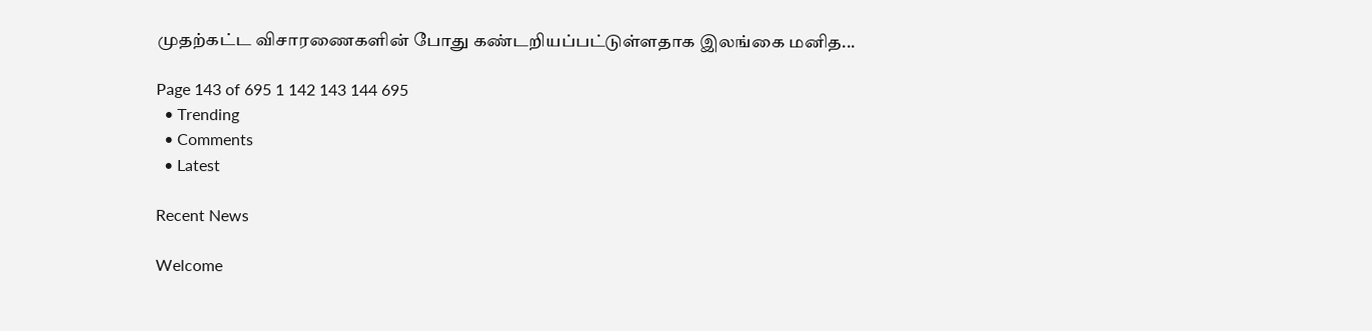முதற்கட்ட விசாரணைகளின் போது கண்டறியப்பட்டுள்ளதாக இலங்கை மனித...

Page 143 of 695 1 142 143 144 695
  • Trending
  • Comments
  • Latest

Recent News

Welcome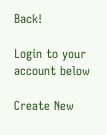Back!

Login to your account below

Create New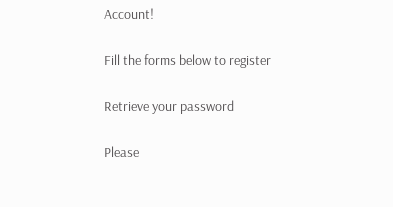Account!

Fill the forms below to register

Retrieve your password

Please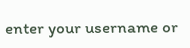enter your username or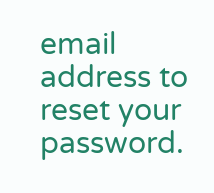email address to reset your password.